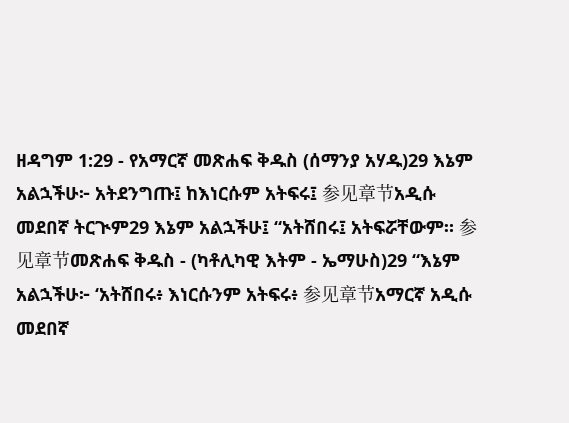ዘዳግም 1:29 - የአማርኛ መጽሐፍ ቅዱስ (ሰማንያ አሃዱ)29 እኔም አልኋችሁ፦ አትደንግጡ፤ ከእነርሱም አትፍሩ፤ 参见章节አዲሱ መደበኛ ትርጒም29 እኔም አልኋችሁ፤ “አትሸበሩ፤ አትፍሯቸውም። 参见章节መጽሐፍ ቅዱስ - (ካቶሊካዊ እትም - ኤማሁስ)29 “እኔም አልኋችሁ፦ ‘አትሸበሩ፥ እነርሱንም አትፍሩ፥ 参见章节አማርኛ አዲሱ መደበኛ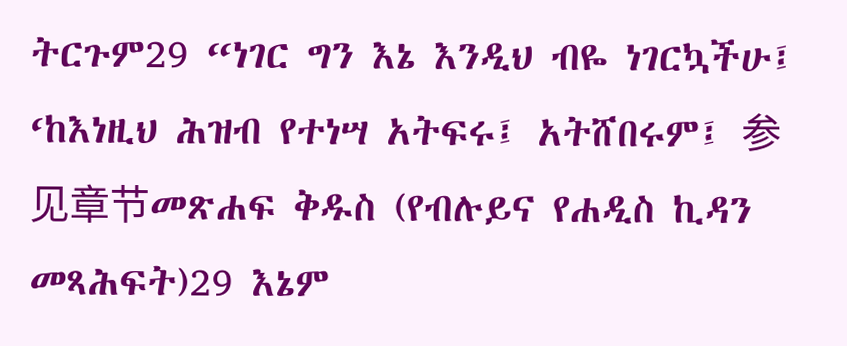ትርጉም29 “ነገር ግን እኔ እንዲህ ብዬ ነገርኳችሁ፤ ‘ከእነዚህ ሕዝብ የተነሣ አትፍሩ፤ አትሸበሩም፤ 参见章节መጽሐፍ ቅዱስ (የብሉይና የሐዲስ ኪዳን መጻሕፍት)29 እኔም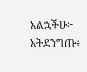አልኋችሁ፦ አትደንግጡ፥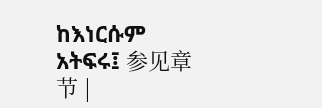ከእነርሱም አትፍሩ፤ 参见章节 |